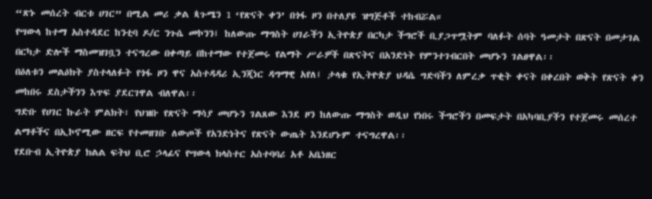“ጽኑ መሰረት ብርቱ ሀገር” በሚል መሪ ቃል ጳጉሜን 1 ‘የጽናት ቀን’ በጎፋ ዞን በተለያዩ ዝግጅቶች ተከብሯል።
የሣውላ ከተማ አስተዳደር ከንቲባ ዶ/ር ንጉሴ መኮንን፤ ከለውጡ ማግስት ሀገራችን ኢትዮጵያ በርካታ ችግሮች ቢያጋጥሟትም ባለፉት ሰባት ዓመታት በጽናት በመታገል በርካታ ድሎች ማስመዝገቧን ተናግረው በቀጣይ በከተማው የተጀመሩ የልማት ሥራዎች በጽናትና በአንድነት የምንተገብርበት መሆኑን ገልፀዋል፡፡
በዕለቱን መልዕክት ያስተላለፉት የጎፋ ዞን ዋና አስተዳዳሪ ኢንጂነር ዳግማዊ አየለ፤ ታላቁ የኢትዮጵያ ህዳሴ ግድባችን ለምረቃ ጥቂት ቀናት በቀረበት ወቅት የጽናት ቀን መከበሩ ደስታችንን እጥፍ ያደርገዋል ብለዋል፡፡
ግድቡ የሀገር ኩራት ምልክት፣ የህዝቡ የጽናት ማሳያ መሆኑን ገልጸው እንደ ዞን ከለውጡ ማግስት ወዲህ የነበሩ ችግሮችን በመፍታት በአካባቢያችን የተጀመሩ መሰረተ ልማቶችና በኢኮኖሚው ዘርፍ የተመዘገቡ ለውጦች የአንድነትና የጽናት ውጤት እንደሆኑም ተናግረዋል፡፡
የደቡብ ኢትዮጵያ ክልል ፍትህ ቢሮ ኃላፊና የሣውላ ክላስተር አስተባባሪ አቶ አቤነዘር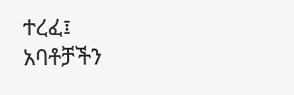ተረፈ፤ አባቶቻችን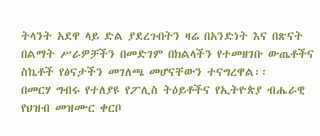ትላንት አደዋ ላይ ድል ያደረጉበትን ዛሬ በአንድነት እና በጽናት በልማት ሥራዎቻችን በመድገም በክልላችን የተመዘገቡ ውጤቶችና ስኬቶች የፅናታችን መገለጫ መሆናቸውን ተናግረዋል፡፡
በመርሃ ግብሩ የተለያዩ የፖሊስ ትዕይቶችና የኢትዮጵያ ብሔራዊ የህዝብ መዝሙር ቀርቦ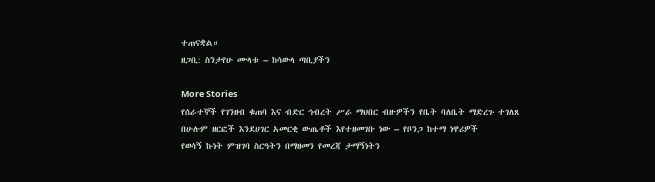ተጠናቋል።
ዘጋቢ: ስንታየሁ ሙላቱ – ከሳውላ ጣቢያችን

More Stories
የሰራተኞች የገንዘብ ቁጠባ እና ብድር ኅብረት ሥራ ማህበር ብዙዎችን የቤት ባለቤት ማድረጉ ተገለጸ
በሁሉም ዘርፎች እንደሀገር አመርቂ ውጤቶች እየተዘመገቡ ነው – የቦንጋ ከተማ ነዋሪዎች
የወሳኝ ኩነት ምዝገባ ስርዓትን በማዘመን የመረጃ ታማኝነትን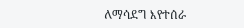ለማሳደግ እየተሰራ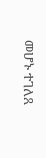መሆኑ ተገለጸ